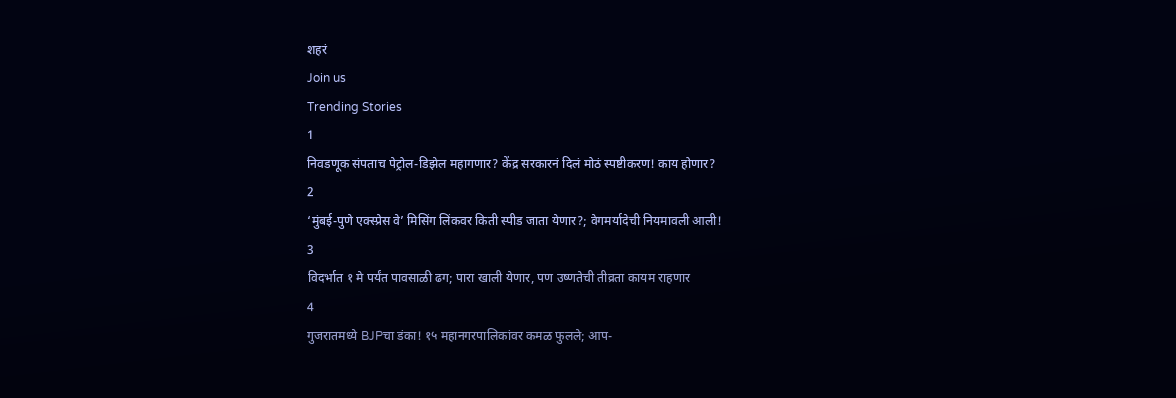शहरं
Join us
Trending Stories
1
निवडणूक संपताच पेट्रोल-डिझेल महागणार? केंद्र सरकारनं दिलं मोठं स्पष्टीकरण! काय होणार?
2
‘मुंबई-पुणे एक्स्प्रेस वे’ मिसिंग लिंकवर किती स्पीड जाता येणार?; वेगमर्यादेची नियमावली आली!
3
विदर्भात १ मे पर्यंत पावसाळी ढग; पारा खाली येणार, पण उष्णतेची तीव्रता कायम राहणार
4
गुजरातमध्ये BJPचा डंका! १५ महानगरपालिकांवर कमळ फुलले; आप-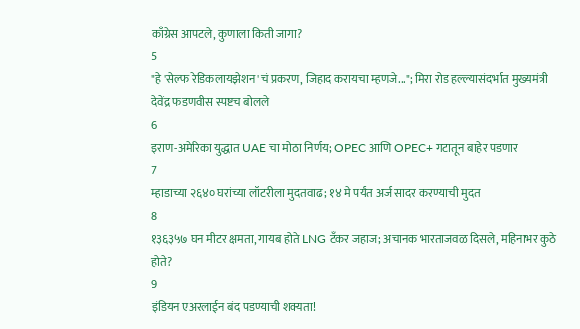काँग्रेस आपटले, कुणाला किती जागा?
5
"हे 'सेल्फ रेडिकलायझेशन'चं प्रकरण, जिहाद करायचा म्हणजे..."; मिरा रोड हल्ल्यासंदर्भात मुख्यमंत्री देवेंद्र फडणवीस स्पष्टच बोलले
6
इराण-अमेरिका युद्धात UAE चा मोठा निर्णय; OPEC आणि OPEC+ गटातून बाहेर पडणार
7
म्हाडाच्या २६४० घरांच्या लॉटरीला मुदतवाढ; १४ मे पर्यंत अर्ज सादर करण्याची मुदत
8
१३६३५७ घन मीटर क्षमता, गायब होते LNG टँकर जहाज; अचानक भारताजवळ दिसले, महिनाभर कुठे होते?
9
इंडियन एअरलाईन बंद पडण्याची शक्यता!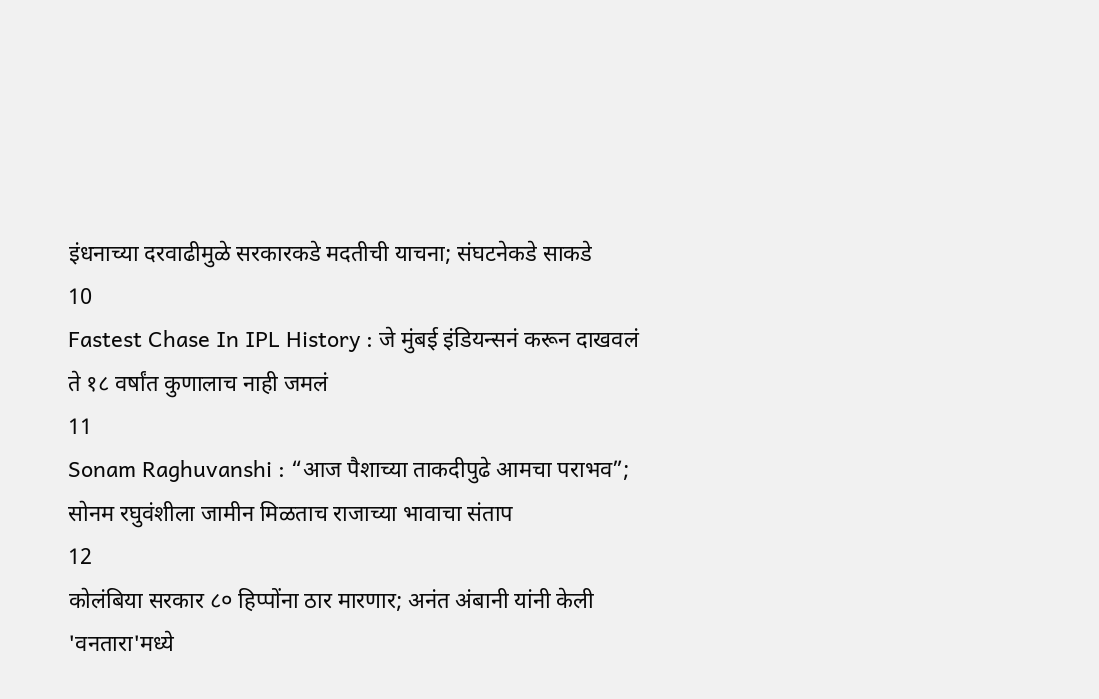इंधनाच्या दरवाढीमुळे सरकारकडे मदतीची याचना; संघटनेकडे साकडे
10
Fastest Chase In IPL History : जे मुंबई इंडियन्सनं करून दाखवलं ते १८ वर्षांत कुणालाच नाही जमलं
11
Sonam Raghuvanshi : “आज पैशाच्या ताकदीपुढे आमचा पराभव”; सोनम रघुवंशीला जामीन मिळताच राजाच्या भावाचा संताप
12
कोलंबिया सरकार ८० हिप्पोंना ठार मारणार; अनंत अंबानी यांनी केली 'वनतारा'मध्ये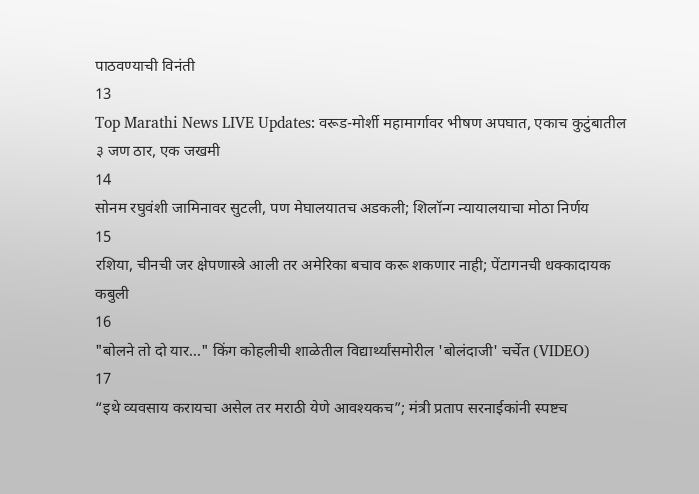पाठवण्याची विनंती
13
Top Marathi News LIVE Updates: वरूड-मोर्शी महामार्गावर भीषण अपघात, एकाच कुटुंबातील ३ जण ठार, एक जखमी
14
सोनम रघुवंशी जामिनावर सुटली, पण मेघालयातच अडकली; शिलॉन्ग न्यायालयाचा मोठा निर्णय
15
रशिया, चीनची जर क्षेपणास्त्रे आली तर अमेरिका बचाव करू शकणार नाही; पेंटागनची धक्कादायक कबुली
16
"बोलने तो दो यार..." किंग कोहलीची शाळेतील विद्यार्थ्यांसमोरील 'बोलंदाजी' चर्चेत (VIDEO)
17
“इथे व्यवसाय करायचा असेल तर मराठी येणे आवश्यकच”; मंत्री प्रताप सरनाईकांनी स्पष्टच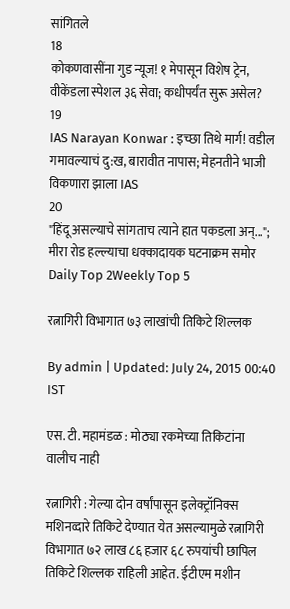सांगितले
18
कोकणवासींना गुड न्यूज! १ मेपासून विशेष ट्रेन, वीकेंडला स्पेशल ३६ सेवा; कधीपर्यंत सुरू असेल?
19
IAS Narayan Konwar : इच्छा तिथे मार्ग! वडील गमावल्याचं दु:ख, बारावीत नापास; मेहनतीने भाजी विकणारा झाला IAS
20
"हिंदू असल्याचे सांगताच त्याने हात पकडला अन्..."; मीरा रोड हल्ल्याचा धक्कादायक घटनाक्रम समोर
Daily Top 2Weekly Top 5

रत्नागिरी विभागात ७३ लाखांची तिकिटे शिल्लक

By admin | Updated: July 24, 2015 00:40 IST

एस. टी. महामंडळ : मोठ्या रकमेच्या तिकिटांना वालीच नाही

रत्नागिरी : गेल्या दोन वर्षांपासून इलेक्ट्रॉनिक्स मशिनव्दारे तिकिटे देण्यात येत असल्यामुळे रत्नागिरी विभागात ७२ लाख ८६ हजार ६८ रुपयांची छापिल तिकिटे शिल्लक राहिली आहेत. ईटीएम मशीन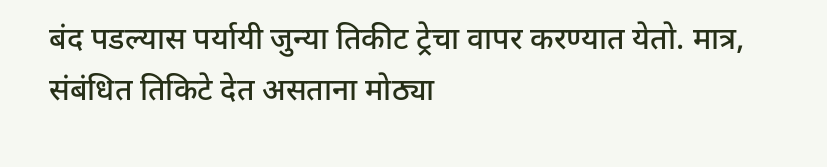बंद पडल्यास पर्यायी जुन्या तिकीट ट्रेचा वापर करण्यात येतो. मात्र, संबंधित तिकिटे देत असताना मोठ्या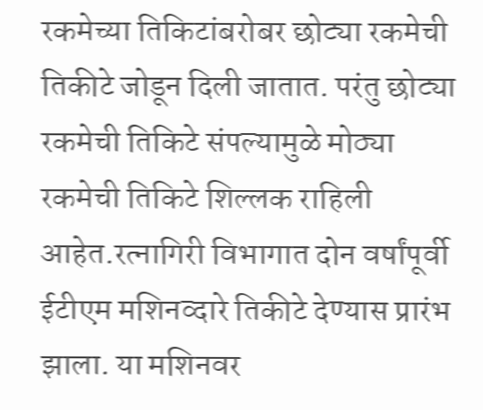रकमेच्या तिकिटांबरोबर छोट्या रकमेची तिकीटे जोडून दिली जातात. परंतु छोट्या रकमेची तिकिटे संपल्यामुळे मोठ्या रकमेची तिकिटे शिल्लक राहिली आहेत.रत्नागिरी विभागात दोन वर्षांपूर्वी ईटीएम मशिनव्दारे तिकीटे देण्यास प्रारंभ झाला. या मशिनवर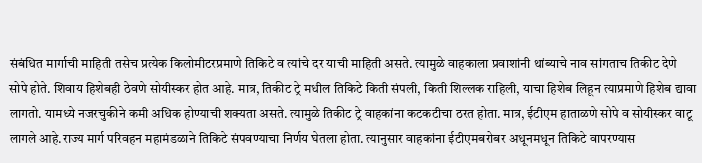संबंधित मार्गाची माहिती तसेच प्रत्येक किलोमीटरप्रमाणे तिकिटे व त्यांचे दर याची माहिती असते. त्यामुळे वाहकाला प्रवाशांनी थांब्याचे नाव सांगताच तिकीट देणे सोपे होते. शिवाय हिशेबही ठेवणे सोयीस्कर होत आहे. मात्र, तिकीट ट्रे मधील तिकिटे किती संपली, किती शिल्लक राहिली, याचा हिशेब लिहून त्याप्रमाणे हिशेब द्यावा लागतो. यामध्ये नजरचुकीने कमी अधिक होण्याची शक्यता असते. त्यामुळे तिकीट ट्रे वाहकांना कटकटीचा ठरत होता. मात्र, ईटीएम हाताळणे सोपे व सोयीस्कर वाटू लागले आहे.राज्य मार्ग परिवहन महामंडळाने तिकिटे संपवण्याचा निर्णय घेतला होता. त्यानुसार वाहकांना ईटीएमबरोबर अधूनमधून तिकिटे वापरण्यास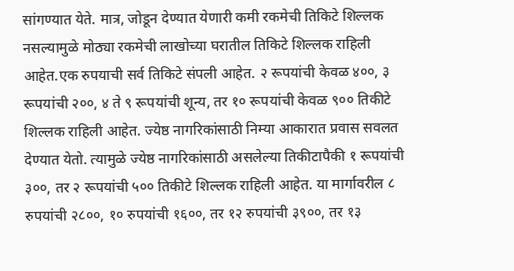सांगण्यात येते. मात्र, जोडून देण्यात येणारी कमी रकमेची तिकिटे शिल्लक नसल्यामुळे मोठ्या रकमेची लाखोच्या घरातील तिकिटे शिल्लक राहिली आहेत.एक रुपयाची सर्व तिकिटे संपली आहेत. २ रूपयांची केवळ ४००, ३ रूपयांची २००, ४ ते ९ रूपयांची शून्य, तर १० रूपयांची केवळ ९०० तिकीटे शिल्लक राहिली आहेत. ज्येष्ठ नागरिकांसाठी निम्या आकारात प्रवास सवलत देण्यात येतो. त्यामुळे ज्येष्ठ नागरिकांसाठी असलेल्या तिकीटापैकी १ रूपयांची ३००, तर २ रूपयांची ५०० तिकीटे शिल्लक राहिली आहेत. या मार्गावरील ८ रुपयांची २८००, १० रुपयांची १६००, तर १२ रुपयांची ३९००, तर १३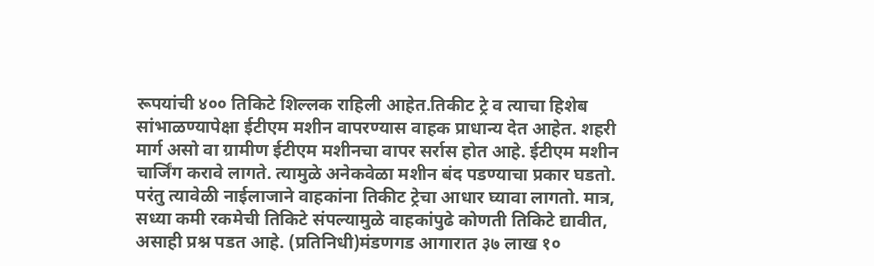रूपयांची ४०० तिकिटे शिल्लक राहिली आहेत.तिकीट ट्रे व त्याचा हिशेब सांभाळण्यापेक्षा ईटीएम मशीन वापरण्यास वाहक प्राधान्य देत आहेत. शहरी मार्ग असो वा ग्रामीण ईटीएम मशीनचा वापर सर्रास होत आहे. ईटीएम मशीन चार्जिंग करावे लागते. त्यामुळे अनेकवेळा मशीन बंद पडण्याचा प्रकार घडतो. परंतु त्यावेळी नाईलाजाने वाहकांना तिकीट ट्रेचा आधार घ्यावा लागतो. मात्र, सध्या कमी रकमेची तिकिटे संपल्यामुळे वाहकांपुढे कोणती तिकिटे द्यावीत, असाही प्रश्न पडत आहे. (प्रतिनिधी)मंडणगड आगारात ३७ लाख १०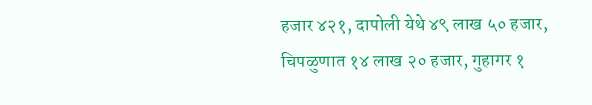हजार ४२१, दापोली येथे ४९ लाख ५० हजार, चिपळुणात १४ लाख २० हजार, गुहागर १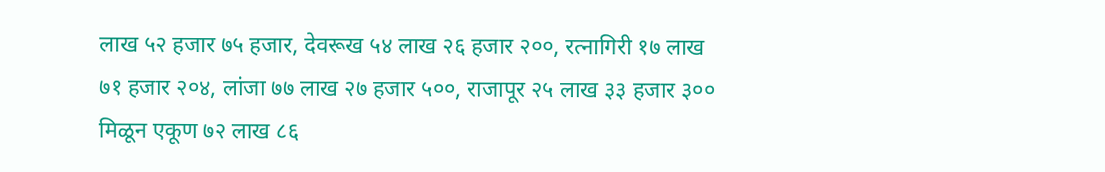लाख ५२ हजार ७५ हजार, देवरूख ५४ लाख २६ हजार २००, रत्नागिरी १७ लाख ७१ हजार २०४, लांजा ७७ लाख २७ हजार ५००, राजापूर २५ लाख ३३ हजार ३०० मिळून एकूण ७२ लाख ८६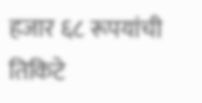हजार ६८ रूपयांची तिकिटे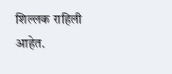शिल्लक राहिली आहेत.